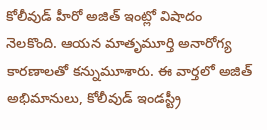కోలీవుడ్ హీరో అజిత్ ఇంట్లో విషాదం నెలకొంది. ఆయన మాతృమూర్తి అనారోగ్య కారణాలతో కన్నుమూశారు. ఈ వార్తలో అజిత్ అభిమానులు, కోలీవుడ్ ఇండస్ట్రీ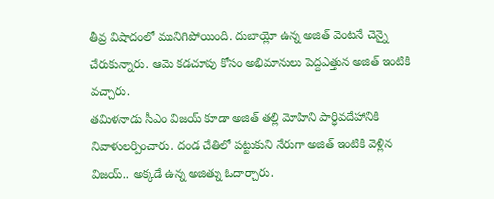తీవ్ర విషాదంలో మునిగిపోయింది. దుబాయ్లో ఉన్న అజిత్ వెంటనే చెన్నై చేరుకున్నారు. ఆమె కడచూపు కోసం అభిమానులు పెద్దఎత్తున అజిత్ ఇంటికి వచ్చారు.
తమిళనాడు సీఎం విజయ్ కూడా అజిత్ తల్లి మోహిని పార్ధివదేహానికి నివాళులర్పించారు. దండ చేతిలో పట్టుకుని నేరుగా అజిత్ ఇంటికి వెళ్లిన విజయ్.. అక్కడే ఉన్న అజిత్ను ఓదార్చారు.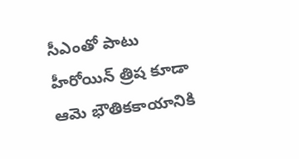సీఎంతో పాటు హీరోయిన్ త్రిష కూడా ఆమె భౌతికకాయానికి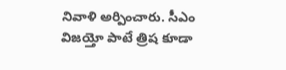నివాళి అర్పించారు. సీఎం విజయ్తో పాటే త్రిష కూడా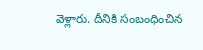వెళ్లారు. దీనికి సంబంధించిన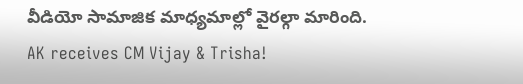వీడియో సామాజిక మాధ్యమాల్లో వైరల్గా మారింది.
AK receives CM Vijay & Trisha!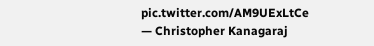pic.twitter.com/AM9UExLtCe
— Christopher Kanagaraj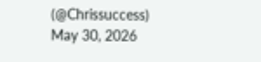(@Chrissuccess) May 30, 2026